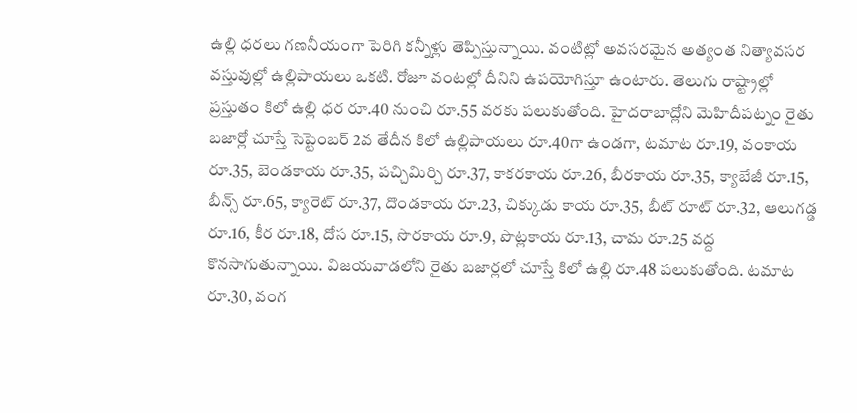ఉల్లి ధరలు గణనీయంగా పెరిగి కన్నీళ్లు తెప్పిస్తున్నాయి. వంటిట్లో అవసరమైన అత్యంత నిత్యావసర వస్తువుల్లో ఉల్లిపాయలు ఒకటి. రోజూ వంటల్లో దీనిని ఉపయోగిస్తూ ఉంటారు. తెలుగు రాష్ట్రాల్లో ప్రస్తుతం కిలో ఉల్లి ధర రూ.40 నుంచి రూ.55 వరకు పలుకుతోంది. హైదరాబాద్లోని మెహిదీపట్నం రైతు బజార్లో చూస్తే సెప్టెంబర్ 2వ తేదీన కిలో ఉల్లిపాయలు రూ.40గా ఉండగా, టమాట రూ.19, వంకాయ రూ.35, బెండకాయ రూ.35, పచ్చిమిర్చి రూ.37, కాకరకాయ రూ.26, బీరకాయ రూ.35, క్యాబేజీ రూ.15, బీన్స్ రూ.65, క్యారెట్ రూ.37, దొండకాయ రూ.23, చిక్కుడు కాయ రూ.35, బీట్ రూట్ రూ.32, ఆలుగడ్డ రూ.16, కీర రూ.18, దోస రూ.15, సొరకాయ రూ.9, పొట్లకాయ రూ.13, చామ రూ.25 వద్ద కొనసాగుతున్నాయి. విజయవాడలోని రైతు బజార్లలో చూస్తే కిలో ఉల్లి రూ.48 పలుకుతోంది. టమాట రూ.30, వంగ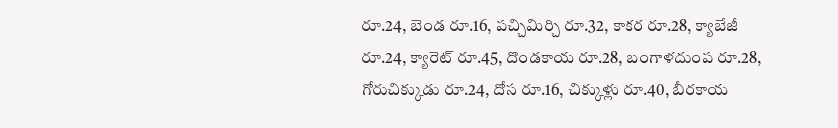రూ.24, బెండ రూ.16, పచ్చిమిర్చి రూ.32, కాకర రూ.28, క్యాబేజీ రూ.24, క్యారెట్ రూ.45, దొండకాయ రూ.28, బంగాళదుంప రూ.28, గోరుచిక్కుడు రూ.24, దోస రూ.16, చిక్కుళ్లు రూ.40, బీరకాయ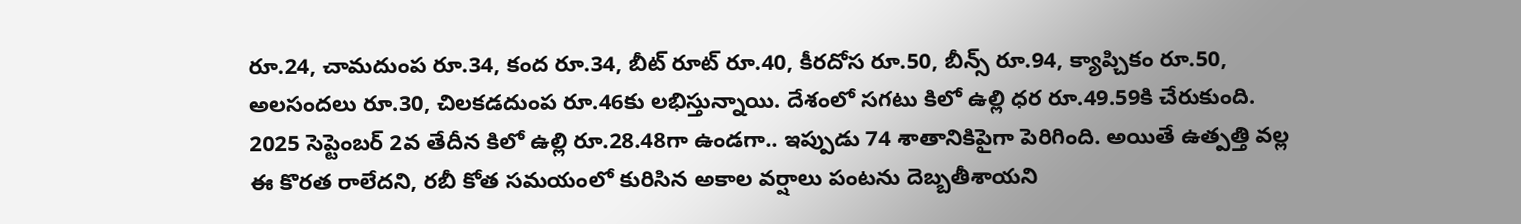రూ.24, చామదుంప రూ.34, కంద రూ.34, బీట్ రూట్ రూ.40, కీరదోస రూ.50, బీన్స్ రూ.94, క్యాప్చికం రూ.50, అలసందలు రూ.30, చిలకడదుంప రూ.46కు లభిస్తున్నాయి. దేశంలో సగటు కిలో ఉల్లి ధర రూ.49.59కి చేరుకుంది. 2025 సెప్టెంబర్ 2వ తేదీన కిలో ఉల్లి రూ.28.48గా ఉండగా.. ఇప్పుడు 74 శాతానికిపైగా పెరిగింది. అయితే ఉత్పత్తి వల్ల ఈ కొరత రాలేదని, రబీ కోత సమయంలో కురిసిన అకాల వర్షాలు పంటను దెబ్బతీశాయని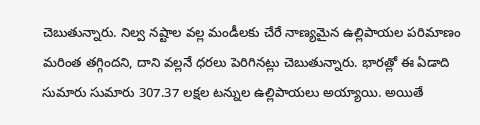చెబుతున్నారు. నిల్వ నష్టాల వల్ల మండీలకు చేరే నాణ్యమైన ఉల్లిపాయల పరిమాణం మరింత తగ్గిందని, దాని వల్లనే ధరలు పెరిగినట్లు చెబుతున్నారు. భారత్లో ఈ ఏడాది సుమారు సుమారు 307.37 లక్షల టన్నుల ఉల్లిపాయలు అయ్యాయి. అయితే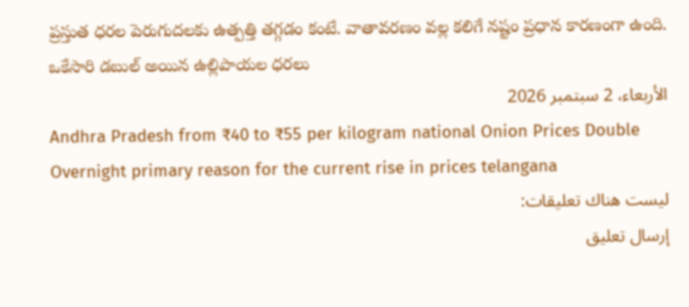ప్రస్తుత ధరల పెరుగుదలకు ఉత్పత్తి తగ్గడం కంటే. వాతావరణం వల్ల కలిగే నష్టం ప్రధాన కారణంగా ఉంది.
ఒకేసారి డబుల్ అయిన ఉల్లిపాయల ధరలు
الأربعاء، 2 سبتمبر 2026
Andhra Pradesh from ₹40 to ₹55 per kilogram national Onion Prices Double Overnight primary reason for the current rise in prices telangana
ليست هناك تعليقات:
إرسال تعليق